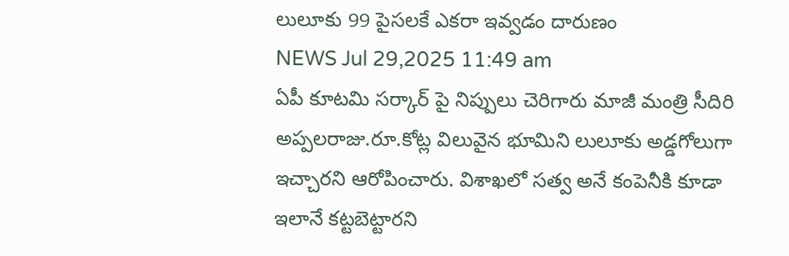లులూకు 99 పైసలకే ఎకరా ఇవ్వడం దారుణం
NEWS Jul 29,2025 11:49 am
ఏపీ కూటమి సర్కార్ పై నిప్పులు చెరిగారు మాజీ మంత్రి సీదిరి అప్పలరాజు.రూ.కోట్ల విలువైన భూమిని లులూకు అడ్డగోలుగా ఇచ్చారని ఆరోపించారు. విశాఖలో సత్వ అనే కంపెనీకి కూడా ఇలానే కట్టబెట్టారని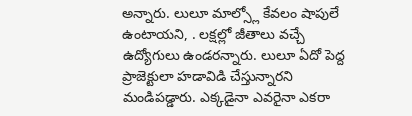అన్నారు. లులూ మాల్స్లో కేవలం షాపులే ఉంటాయని, . లక్షల్లో జీతాలు వచ్చే ఉద్యోగులు ఉండరన్నారు. లులూ ఏదో పెద్ద ప్రాజెక్టులా హడావిడి చేస్తున్నారని మండిపడ్డారు. ఎక్కడైనా ఎవరైనా ఎకరా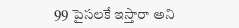99 పైసలకే ఇస్తారా అని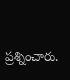ప్రశ్నించారు.